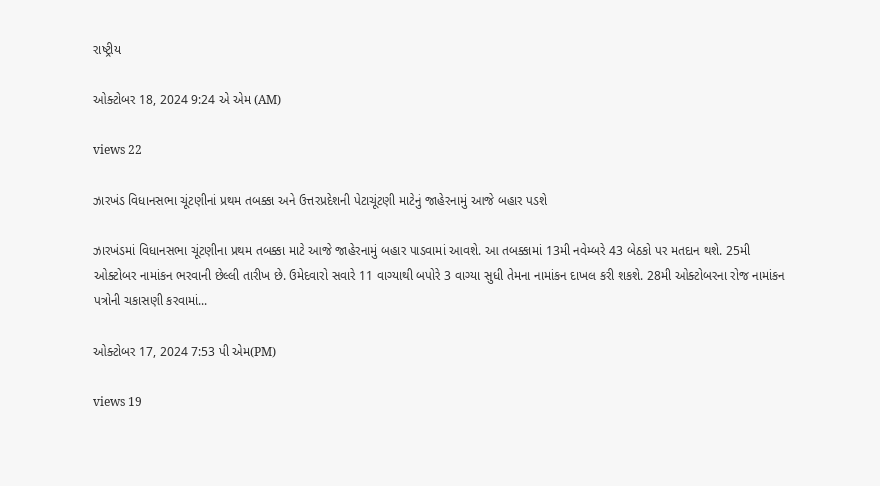રાષ્ટ્રીય

ઓક્ટોબર 18, 2024 9:24 એ એમ (AM)

views 22

ઝારખંડ વિધાનસભા ચૂંટણીનાં પ્રથમ તબક્કા અને ઉત્તરપ્રદેશની પેટાચૂંટણી માટેનું જાહેરનામું આજે બહાર પડશે

ઝારખંડમાં વિધાનસભા ચૂંટણીના પ્રથમ તબક્કા માટે આજે જાહેરનામું બહાર પાડવામાં આવશે. આ તબક્કામાં 13મી નવેમ્બરે 43 બેઠકો પર મતદાન થશે. 25મી ઓક્ટોબર નામાંકન ભરવાની છેલ્લી તારીખ છે. ઉમેદવારો સવારે 11 વાગ્યાથી બપોરે 3 વાગ્યા સુધી તેમના નામાંકન દાખલ કરી શકશે. 28મી ઓક્ટોબરના રોજ નામાંકન પત્રોની ચકાસણી કરવામાં...

ઓક્ટોબર 17, 2024 7:53 પી એમ(PM)

views 19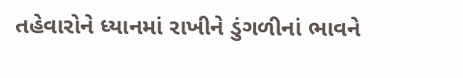તહેવારોને ધ્યાનમાં રાખીને ડુંગળીનાં ભાવને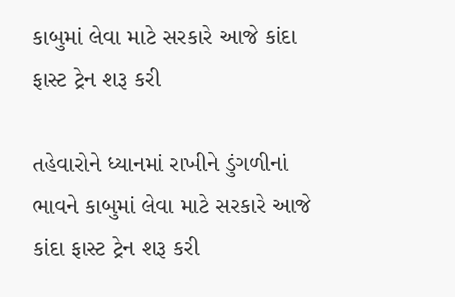કાબુમાં લેવા માટે સરકારે આજે કાંદા ફાસ્ટ ટ્રેન શરૂ કરી

તહેવારોને ધ્યાનમાં રાખીને ડુંગળીનાં ભાવને કાબુમાં લેવા માટે સરકારે આજે કાંદા ફાસ્ટ ટ્રેન શરૂ કરી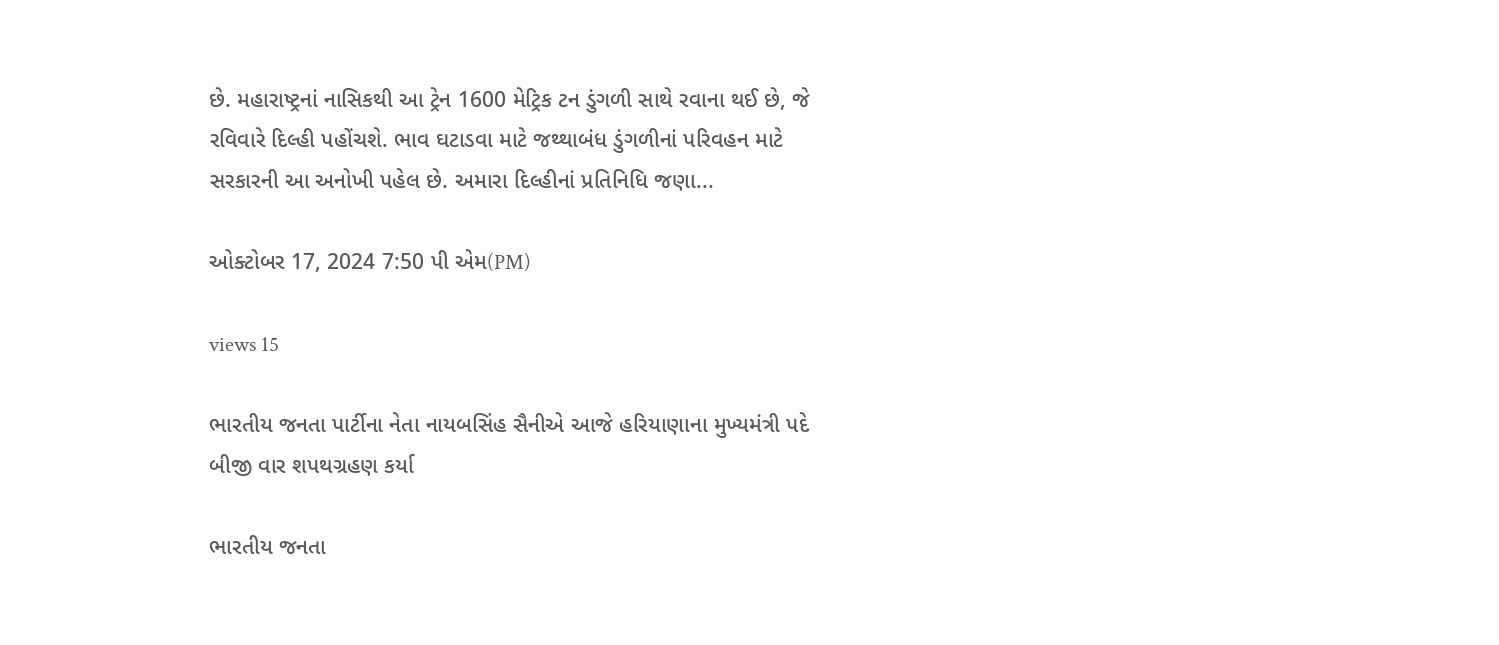છે. મહારાષ્ટ્રનાં નાસિકથી આ ટ્રેન 1600 મેટ્રિક ટન ડુંગળી સાથે રવાના થઈ છે, જે રવિવારે દિલ્હી પહોંચશે. ભાવ ઘટાડવા માટે જથ્થાબંધ ડુંગળીનાં પરિવહન માટે સરકારની આ અનોખી પહેલ છે. અમારા દિલ્હીનાં પ્રતિનિધિ જણા...

ઓક્ટોબર 17, 2024 7:50 પી એમ(PM)

views 15

ભારતીય જનતા પાર્ટીના નેતા નાયબસિંહ સૈનીએ આજે હરિયાણાના મુખ્યમંત્રી પદે બીજી વાર શપથગ્રહણ કર્યા

ભારતીય જનતા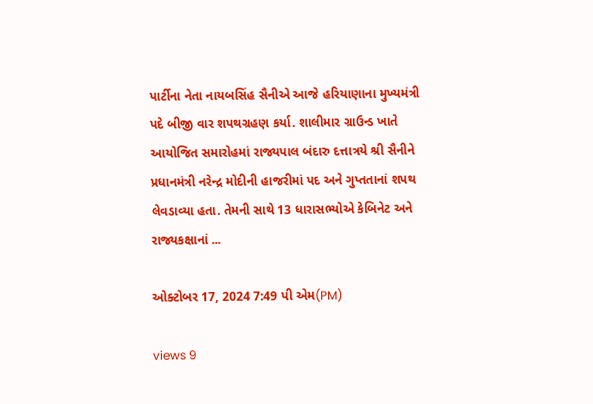પાર્ટીના નેતા નાયબસિંહ સૈનીએ આજે હરિયાણાના મુખ્યમંત્રી પદે બીજી વાર શપથગ્રહણ કર્યા. શાલીમાર ગ્રાઉન્ડ ખાતે આયોજિત સમારોહમાં રાજ્યપાલ બંદારુ દત્તાત્રયે શ્રી સૈનીને પ્રધાનમંત્રી નરેન્દ્ર મોદીની હાજરીમાં પદ અને ગુપ્તતાનાં શપથ લેવડાવ્યા હતા. તેમની સાથે 13 ધારાસભ્યોએ કેબિનેટ અને રાજ્યકક્ષાનાં ...

ઓક્ટોબર 17, 2024 7:49 પી એમ(PM)

views 9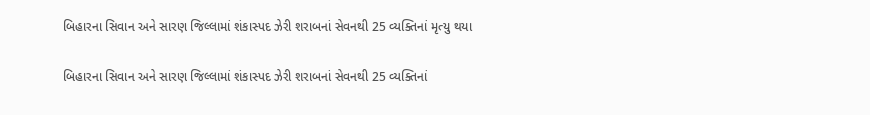બિહારના સિવાન અને સારણ જિલ્લામાં શંકાસ્પદ ઝેરી શરાબનાં સેવનથી 25 વ્યક્તિનાં મૃત્યુ થયા

બિહારના સિવાન અને સારણ જિલ્લામાં શંકાસ્પદ ઝેરી શરાબનાં સેવનથી 25 વ્યક્તિનાં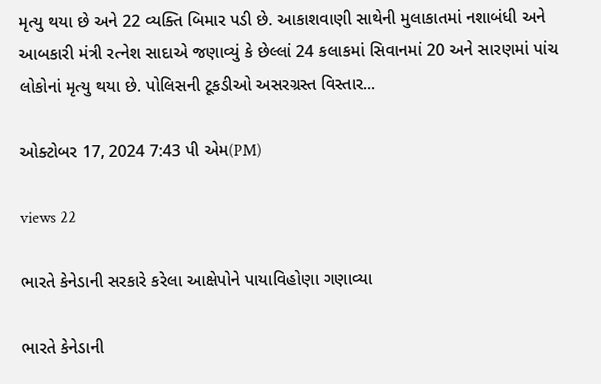મૃત્યુ થયા છે અને 22 વ્યક્તિ બિમાર પડી છે. આકાશવાણી સાથેની મુલાકાતમાં નશાબંધી અને આબકારી મંત્રી રત્નેશ સાદાએ જણાવ્યું કે છેલ્લાં 24 કલાકમાં સિવાનમાં 20 અને સારણમાં પાંચ લોકોનાં મૃત્યુ થયા છે. પોલિસની ટૂકડીઓ અસરગ્રસ્ત વિસ્તાર...

ઓક્ટોબર 17, 2024 7:43 પી એમ(PM)

views 22

ભારતે કેનેડાની સરકારે કરેલા આક્ષેપોને પાયાવિહોણા ગણાવ્યા

ભારતે કેનેડાની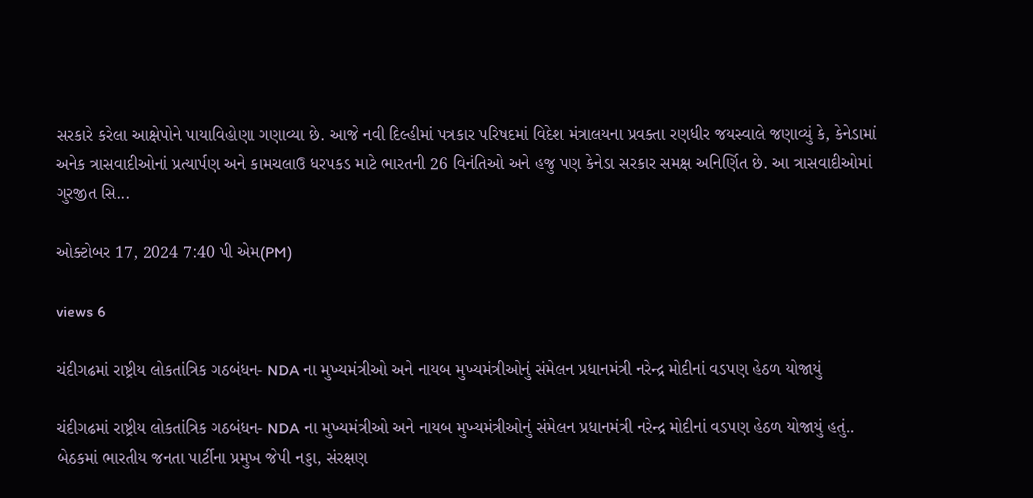સરકારે કરેલા આક્ષેપોને પાયાવિહોણા ગણાવ્યા છે. આજે નવી દિલ્હીમાં પત્રકાર પરિષદમાં વિદેશ મંત્રાલયના પ્રવક્તા રણધીર જયસ્વાલે જણાવ્યું કે, કેનેડામાં અનેક ત્રાસવાદીઓનાં પ્રત્યાર્પણ અને કામચલાઉ ધરપકડ માટે ભારતની 26 વિનંતિઓ અને હજુ પણ કેનેડા સરકાર સમક્ષ અનિર્ણિત છે. આ ત્રાસવાદીઓમાં ગુરજીત સિ...

ઓક્ટોબર 17, 2024 7:40 પી એમ(PM)

views 6

ચંદીગઢમાં રાષ્ટ્રીય લોકતાંત્રિક ગઠબંધન- NDA ના મુખ્યમંત્રીઓ અને નાયબ મુખ્યમંત્રીઓનું સંમેલન પ્રધાનમંત્રી નરેન્દ્ર મોદીનાં વડપણ હેઠળ યોજાયું

ચંદીગઢમાં રાષ્ટ્રીય લોકતાંત્રિક ગઠબંધન- NDA ના મુખ્યમંત્રીઓ અને નાયબ મુખ્યમંત્રીઓનું સંમેલન પ્રધાનમંત્રી નરેન્દ્ર મોદીનાં વડપણ હેઠળ યોજાયું હતું.. બેઠકમાં ભારતીય જનતા પાર્ટીના પ્રમુખ જેપી નડ્ડા, સંરક્ષણ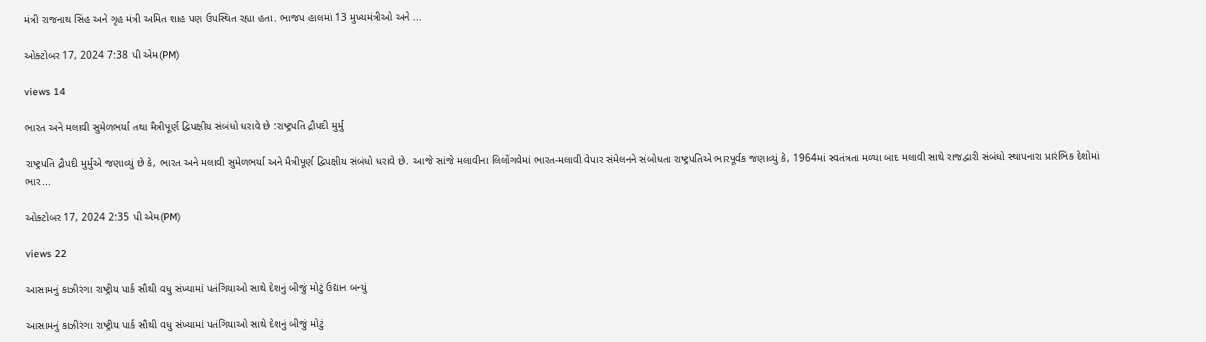મંત્રી રાજનાથ સિંહ અને ગૃહ મંત્રી અમિત શાહ પણ ઉપસ્થિત રહ્યા હતા. ભાજપ હાલમાં 13 મુખ્યમંત્રીઓ અને ...

ઓક્ટોબર 17, 2024 7:38 પી એમ(PM)

views 14

ભારત અને મલાવી સુમેળભર્યા તથા મૈત્રીપૂર્ણ દ્વિપક્ષીય સંબંધો ધરાવે છે :રાષ્ટ્રપતિ દ્રૌપદી મુર્મુ

રાષ્ટ્રપતિ દ્રૌપદી મુર્મુએ જણાવ્યું છે કે, ભારત અને મલાવી સુમેળભર્યા અને મૈત્રીપૂર્ણ દ્વિપક્ષીય સંબંધો ધરાવે છે. આજે સાંજે મલાવીના લિલોંગવેમાં ભારત-મલાવી વેપાર સંમેલનને સંબોધતા રાષ્ટ્રપતિએ ભારપૂર્વક જણાવ્યું કે, 1964માં સ્વતંત્રતા મળ્યા બાદ મલાવી સાથે રાજદ્વારી સંબંધો સ્થાપનારા પ્રારંભિક દેશોમાં ભાર...

ઓક્ટોબર 17, 2024 2:35 પી એમ(PM)

views 22

આસામનું કાઝીરંગા રાષ્ટ્રીય પાર્ક સૌથી વધુ સંખ્યામાં પતંગિયાઓ સાથે દેશનું બીજું મોટું ઉદ્યાન બન્યું

આસામનું કાઝીરંગા રાષ્ટ્રીય પાર્ક સૌથી વધુ સંખ્યામાં પતંગિયાઓ સાથે દેશનું બીજું મોટું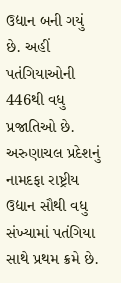ઉદ્યાન બની ગયું છે. અહીં પતંગિયાઓની 446થી વધુ પ્રજાતિઓ છે. અરુણાચલ પ્રદેશનું નામદફા રાષ્ટ્રીય ઉદ્યાન સૌથી વધુ સંખ્યામાં પતંગિયા સાથે પ્રથમ ક્રમે છે.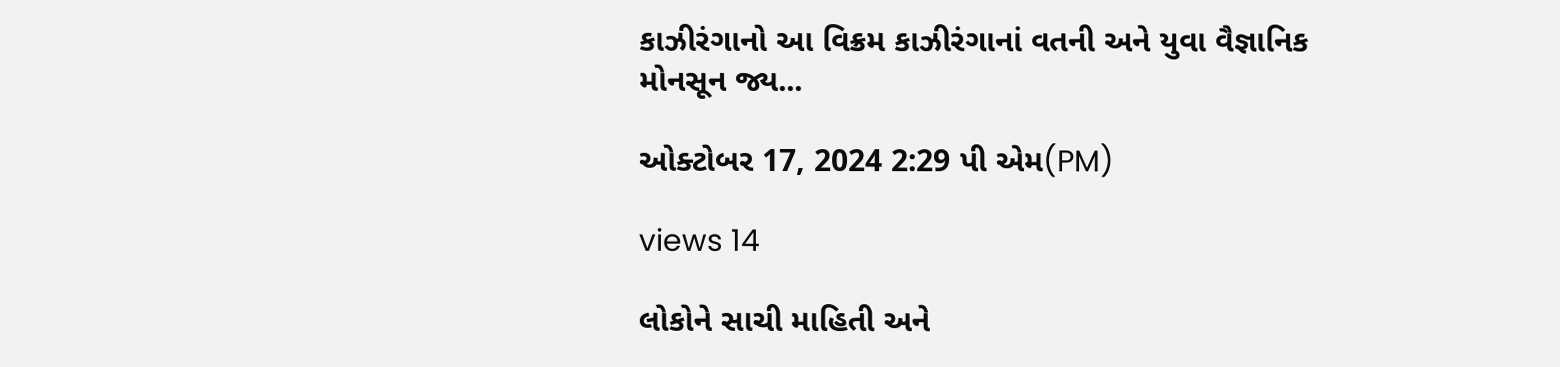કાઝીરંગાનો આ વિક્રમ કાઝીરંગાનાં વતની અને યુવા વૈજ્ઞાનિક મોનસૂન જ્ય...

ઓક્ટોબર 17, 2024 2:29 પી એમ(PM)

views 14

લોકોને સાચી માહિતી અને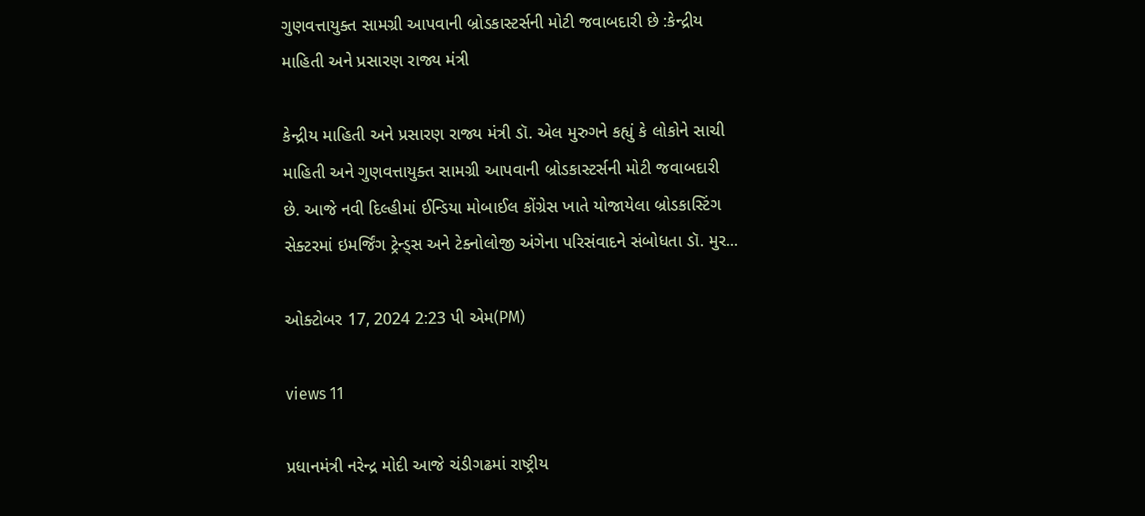ગુણવત્તાયુક્ત સામગ્રી આપવાની બ્રોડકાસ્ટર્સની મોટી જવાબદારી છે :કેન્દ્રીય માહિતી અને પ્રસારણ રાજ્ય મંત્રી

કેન્દ્રીય માહિતી અને પ્રસારણ રાજ્ય મંત્રી ડૉ. એલ મુરુગને કહ્યું કે લોકોને સાચી માહિતી અને ગુણવત્તાયુક્ત સામગ્રી આપવાની બ્રોડકાસ્ટર્સની મોટી જવાબદારી છે. આજે નવી દિલ્હીમાં ઈન્ડિયા મોબાઈલ કોંગ્રેસ ખાતે યોજાયેલા બ્રોડકાસ્ટિંગ સેક્ટરમાં ઇમર્જિંગ ટ્રેન્ડ્સ અને ટેક્નોલોજી અંગેના પરિસંવાદને સંબોધતા ડૉ. મુર...

ઓક્ટોબર 17, 2024 2:23 પી એમ(PM)

views 11

પ્રધાનમંત્રી નરેન્દ્ર મોદી આજે ચંડીગઢમાં રાષ્ટ્રીય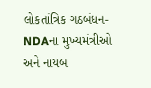લોકતાંત્રિક ગઠબંધન-NDAના મુખ્યમંત્રીઓ અને નાયબ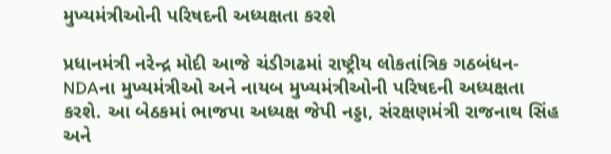મુખ્યમંત્રીઓની પરિષદની અધ્યક્ષતા કરશે

પ્રધાનમંત્રી નરેન્દ્ર મોદી આજે ચંડીગઢમાં રાષ્ટ્રીય લોકતાંત્રિક ગઠબંધન-NDAના મુખ્યમંત્રીઓ અને નાયબ મુખ્યમંત્રીઓની પરિષદની અધ્યક્ષતા કરશે. આ બેઠકમાં ભાજપા અધ્યક્ષ જેપી નડ્ડા, સંરક્ષણમંત્રી રાજનાથ સિંહ અને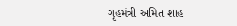ગૃહમંત્રી અમિત શાહ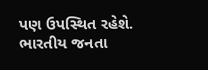પણ ઉપસ્થિત રહેશે. ભારતીય જનતા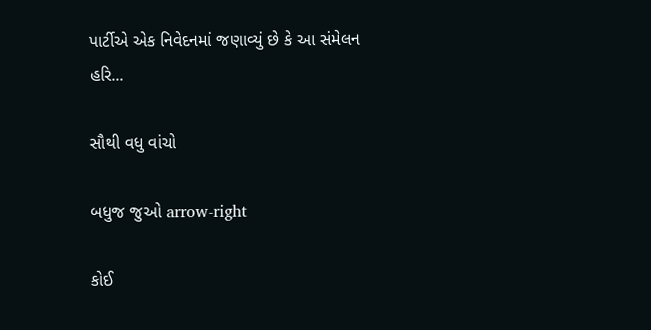પાર્ટીએ એક નિવેદનમાં જણાવ્યું છે કે આ સંમેલન હરિ...

સૌથી વધુ વાંચો

બધુજ જુઓ arrow-right

કોઈ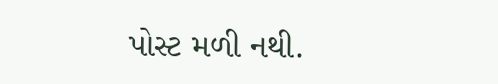પોસ્ટ મળી નથી.